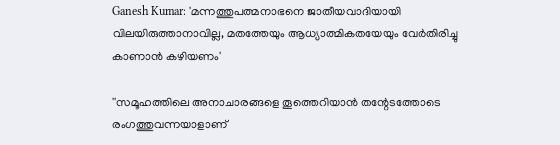Ganesh Kumar: 'മന്നത്തുപത്മനാഭനെ ജാതീയവാദിയായി വിലയിരുത്താനാവില്ല, മതത്തേയും ആധ്യാത്മികതയേയും വേര്‍തിരിച്ചു കാണാന്‍ കഴിയണം'

''സമൂഹത്തിലെ അനാചാരങ്ങളെ തൂത്തെറിയാന്‍ തന്റേടത്തോടെ രംഗത്തുവന്നയാളാണ്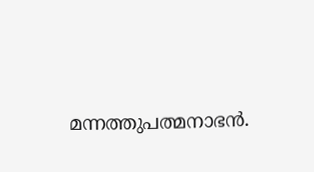മന്നത്തുപത്മനാഭന്‍.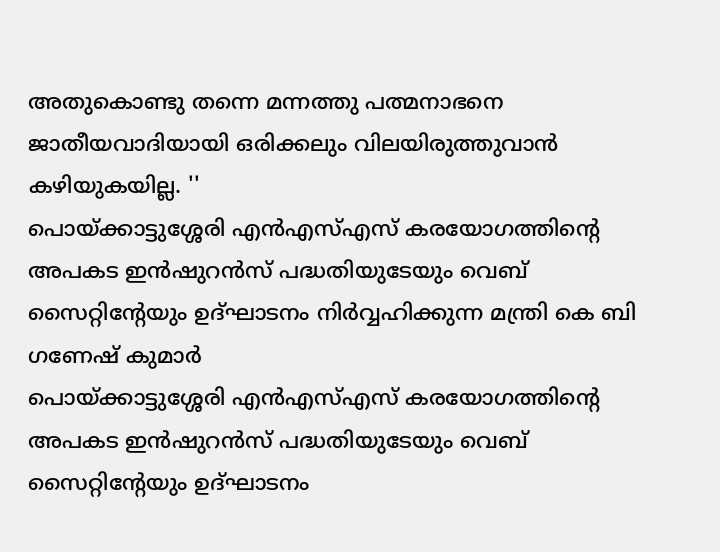അതുകൊണ്ടു തന്നെ മന്നത്തു പത്മനാഭനെ ജാതീയവാദിയായി ഒരിക്കലും വിലയിരുത്തുവാന്‍ കഴിയുകയില്ല. ''
പൊയ്ക്കാട്ടുശ്ശേരി എന്‍എസ്എസ് കരയോഗത്തിന്റെ അപകട ഇന്‍ഷുറന്‍സ് പദ്ധതിയുടേയും വെബ് സൈറ്റിന്റേയും ഉദ്ഘാടനം നിര്‍വ്വഹിക്കുന്ന മന്ത്രി കെ ബി ഗണേഷ് കുമാര്‍
പൊയ്ക്കാട്ടുശ്ശേരി എന്‍എസ്എസ് കരയോഗത്തിന്റെ അപകട ഇന്‍ഷുറന്‍സ് പദ്ധതിയുടേയും വെബ് സൈറ്റിന്റേയും ഉദ്ഘാടനം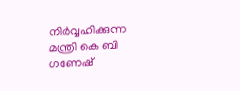നിര്‍വ്വഹിക്കുന്ന മന്ത്രി കെ ബി ഗണേഷ്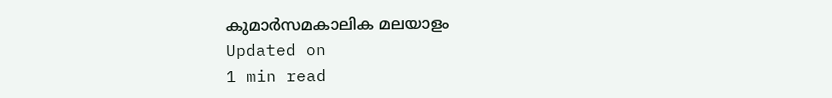കുമാര്‍സമകാലിക മലയാളം
Updated on
1 min read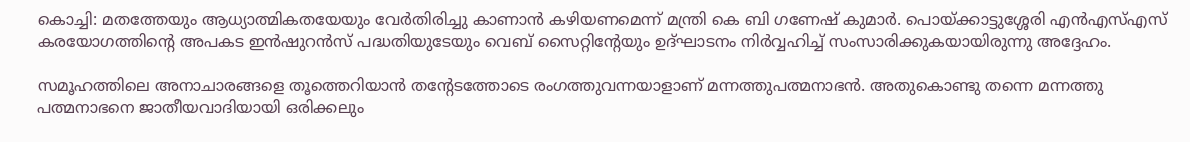കൊച്ചി: മതത്തേയും ആധ്യാത്മികതയേയും വേര്‍തിരിച്ചു കാണാന്‍ കഴിയണമെന്ന് മന്ത്രി കെ ബി ഗണേഷ് കുമാര്‍. പൊയ്ക്കാട്ടുശ്ശേരി എന്‍എസ്എസ് കരയോഗത്തിന്റെ അപകട ഇന്‍ഷുറന്‍സ് പദ്ധതിയുടേയും വെബ് സൈറ്റിന്റേയും ഉദ്ഘാടനം നിര്‍വ്വഹിച്ച് സംസാരിക്കുകയായിരുന്നു അദ്ദേഹം.

സമൂഹത്തിലെ അനാചാരങ്ങളെ തൂത്തെറിയാന്‍ തന്റേടത്തോടെ രംഗത്തുവന്നയാളാണ് മന്നത്തുപത്മനാഭന്‍. അതുകൊണ്ടു തന്നെ മന്നത്തു പത്മനാഭനെ ജാതീയവാദിയായി ഒരിക്കലും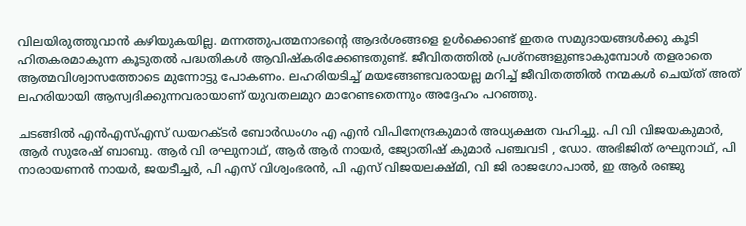വിലയിരുത്തുവാന്‍ കഴിയുകയില്ല. മന്നത്തുപത്മനാഭന്റെ ആദര്‍ശങ്ങളെ ഉള്‍ക്കൊണ്ട് ഇതര സമുദായങ്ങള്‍ക്കു കൂടി ഹിതകരമാകുന്ന കൂടുതല്‍ പദ്ധതികള്‍ ആവിഷ്‌കരിക്കേണ്ടതുണ്ട്. ജീവിതത്തില്‍ പ്രശ്‌നങ്ങളുണ്ടാകുമ്പോള്‍ തളരാതെ ആത്മവിശ്വാസത്തോടെ മുന്നോട്ടു പോകണം. ലഹരിയടിച്ച് മയങ്ങേണ്ടവരായല്ല മറിച്ച് ജീവിതത്തില്‍ നന്മകള്‍ ചെയ്ത് അത് ലഹരിയായി ആസ്വദിക്കുന്നവരായാണ് യുവതലമുറ മാറേണ്ടതെന്നും അദ്ദേഹം പറഞ്ഞു.

ചടങ്ങില്‍ എന്‍എസ്എസ് ഡയറക്ടര്‍ ബോര്‍ഡംഗം എ എന്‍ വിപിനേന്ദ്രകുമാര്‍ അധ്യക്ഷത വഹിച്ചു. പി വി വിജയകുമാര്‍, ആര്‍ സുരേഷ് ബാബു. ആര്‍ വി രഘുനാഥ്, ആര്‍ ആര്‍ നായര്‍, ജ്യോതിഷ് കുമാര്‍ പഞ്ചവടി , ഡോ. അഭിജിത് രഘുനാഥ്, പി നാരായണന്‍ നായര്‍, ജയടീച്ചര്‍, പി എസ് വിശ്വംഭരന്‍, പി എസ് വിജയലക്ഷ്മി, വി ജി രാജഗോപാല്‍, ഇ ആര്‍ രഞ്ജു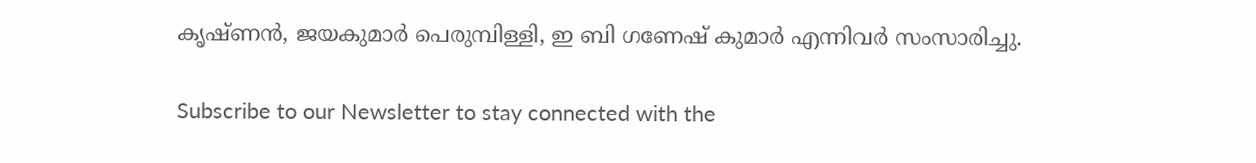കൃഷ്ണന്‍, ജയകുമാര്‍ പെരുമ്പിള്ളി, ഇ ബി ഗണേഷ് കുമാര്‍ എന്നിവര്‍ സംസാരിച്ചു.

Subscribe to our Newsletter to stay connected with the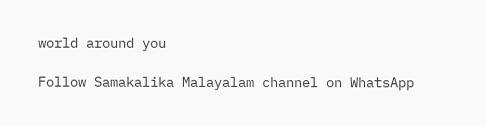world around you

Follow Samakalika Malayalam channel on WhatsApp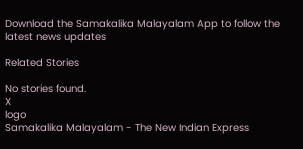Download the Samakalika Malayalam App to follow the latest news updates

Related Stories

No stories found.
X
logo
Samakalika Malayalam - The New Indian Express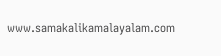www.samakalikamalayalam.com